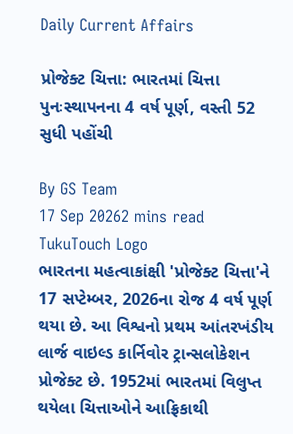Daily Current Affairs

પ્રોજેક્ટ ચિત્તા: ભારતમાં ચિત્તા પુનઃસ્થાપનના 4 વર્ષ પૂર્ણ, વસ્તી 52 સુધી પહોંચી

By GS Team
17 Sep 20262 mins read
TukuTouch Logo
ભારતના મહત્વાકાંક્ષી 'પ્રોજેક્ટ ચિત્તા'ને 17 સપ્ટેમ્બર, 2026ના રોજ 4 વર્ષ પૂર્ણ થયા છે. આ વિશ્વનો પ્રથમ આંતરખંડીય લાર્જ વાઇલ્ડ કાર્નિવોર ટ્રાન્સલોકેશન પ્રોજેક્ટ છે. 1952માં ભારતમાં વિલુપ્ત થયેલા ચિત્તાઓને આફ્રિકાથી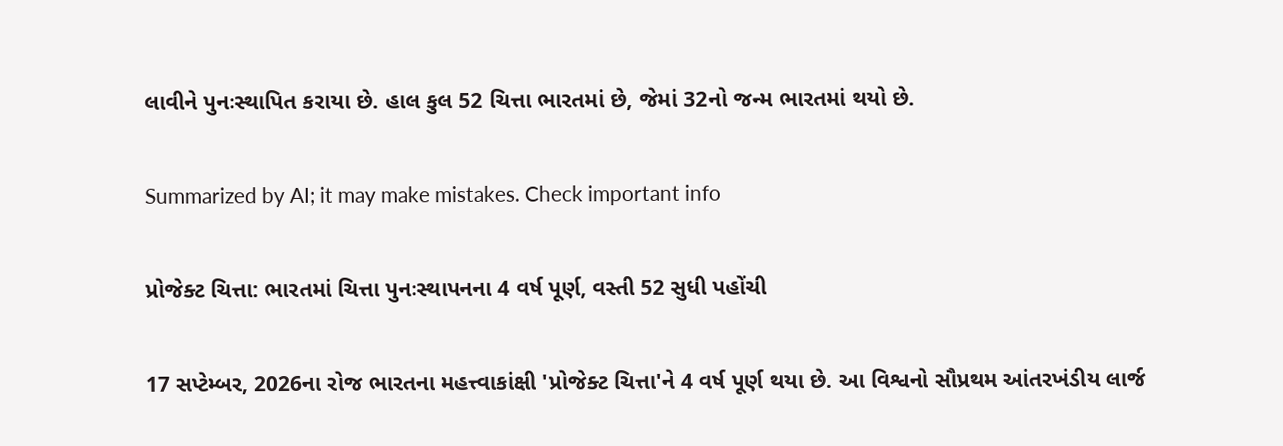લાવીને પુનઃસ્થાપિત કરાયા છે. હાલ કુલ 52 ચિત્તા ભારતમાં છે, જેમાં 32નો જન્મ ભારતમાં થયો છે.

Summarized by AI; it may make mistakes. Check important info

પ્રોજેક્ટ ચિત્તા: ભારતમાં ચિત્તા પુનઃસ્થાપનના 4 વર્ષ પૂર્ણ, વસ્તી 52 સુધી પહોંચી

17 સપ્ટેમ્બર, 2026ના રોજ ભારતના મહત્ત્વાકાંક્ષી 'પ્રોજેક્ટ ચિત્તા'ને 4 વર્ષ પૂર્ણ થયા છે. આ વિશ્વનો સૌપ્રથમ આંતરખંડીય લાર્જ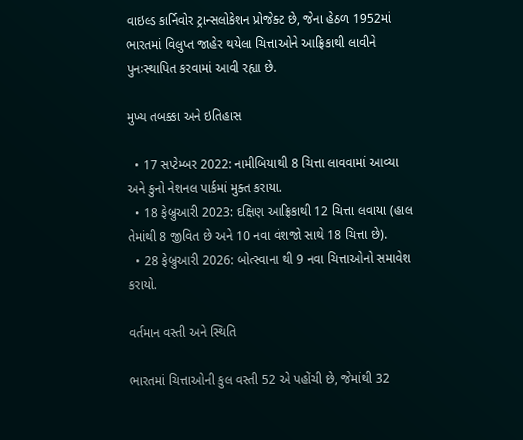વાઇલ્ડ કાર્નિવોર ટ્રાન્સલોકેશન પ્રોજેક્ટ છે, જેના હેઠળ 1952માં ભારતમાં વિલુપ્ત જાહેર થયેલા ચિત્તાઓને આફ્રિકાથી લાવીને પુનઃસ્થાપિત કરવામાં આવી રહ્યા છે.

મુખ્ય તબક્કા અને ઇતિહાસ

  • 17 સપ્ટેમ્બર 2022: નામીબિયાથી 8 ચિત્તા લાવવામાં આવ્યા અને કુનો નેશનલ પાર્કમાં મુક્ત કરાયા.
  • 18 ફેબ્રુઆરી 2023: દક્ષિણ આફ્રિકાથી 12 ચિત્તા લવાયા (હાલ તેમાંથી 8 જીવિત છે અને 10 નવા વંશજો સાથે 18 ચિત્તા છે).
  • 28 ફેબ્રુઆરી 2026: બોત્સ્વાના થી 9 નવા ચિત્તાઓનો સમાવેશ કરાયો.

વર્તમાન વસ્તી અને સ્થિતિ

ભારતમાં ચિત્તાઓની કુલ વસ્તી 52 એ પહોંચી છે, જેમાંથી 32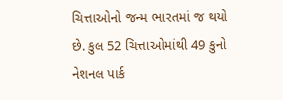ચિત્તાઓનો જન્મ ભારતમાં જ થયો છે. કુલ 52 ચિત્તાઓમાંથી 49 કુનો નેશનલ પાર્ક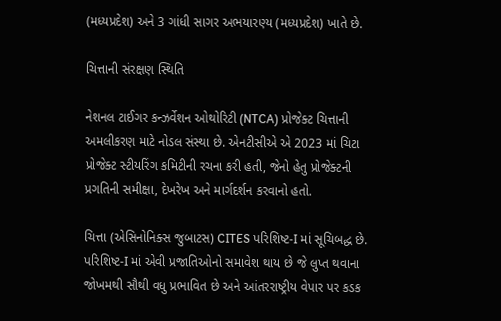(મધ્યપ્રદેશ) અને 3 ગાંધી સાગર અભયારણ્ય (મધ્યપ્રદેશ) ખાતે છે.

ચિત્તાની સંરક્ષણ સ્થિતિ

નેશનલ ટાઈગર કન્ઝર્વેશન ઓથોરિટી (NTCA) પ્રોજેક્ટ ચિત્તાની અમલીકરણ માટે નોડલ સંસ્થા છે. એનટીસીએ એ 2023 માં ચિટા પ્રોજેક્ટ સ્ટીયરિંગ કમિટીની રચના કરી હતી, જેનો હેતુ પ્રોજેક્ટની પ્રગતિની સમીક્ષા, દેખરેખ અને માર્ગદર્શન કરવાનો હતો.

ચિત્તા (એસિનોનિક્સ જુબાટસ) CITES પરિશિષ્ટ-I માં સૂચિબદ્ધ છે. પરિશિષ્ટ-I માં એવી પ્રજાતિઓનો સમાવેશ થાય છે જે લુપ્ત થવાના જોખમથી સૌથી વધુ પ્રભાવિત છે અને આંતરરાષ્ટ્રીય વેપાર પર કડક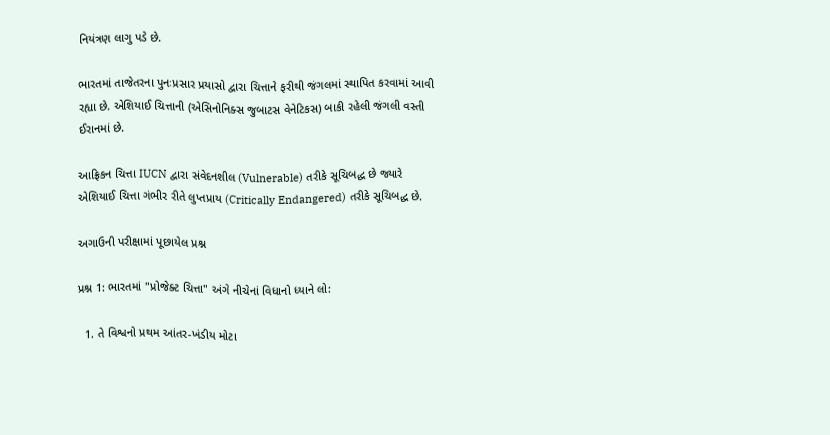નિયંત્રણ લાગુ પડે છે.

ભારતમાં તાજેતરના પુનઃપ્રસાર પ્રયાસો દ્વારા ચિત્તાને ફરીથી જંગલમાં સ્થાપિત કરવામાં આવી રહ્યા છે. એશિયાઈ ચિત્તાની (એસિનોનિક્સ જુબાટસ વેનેટિકસ) બાકી રહેલી જંગલી વસ્તી ઈરાનમાં છે.

આફ્રિકન ચિત્તા IUCN દ્વારા સંવેદનશીલ (Vulnerable) તરીકે સૂચિબદ્ધ છે જ્યારે એશિયાઈ ચિત્તા ગંભીર રીતે લુપ્તપ્રાય (Critically Endangered) તરીકે સૂચિબદ્ધ છે.

અગાઉની પરીક્ષામાં પૂછાયેલ પ્રશ્ન

પ્રશ્ન 1: ભારતમાં "પ્રોજેક્ટ ચિત્તા" અંગે નીચેનાં વિધાનો ધ્યાને લો:

  1. તે વિશ્વનો પ્રથમ આંતર-ખંડીય મોટા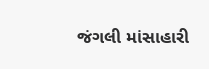જંગલી માંસાહારી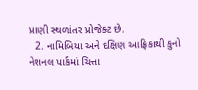પ્રાણી સ્થળાંતર પ્રોજેક્ટ છે.
  2. નામિબિયા અને દક્ષિણ આફ્રિકાથી કુનો નેશનલ પાર્કમાં ચિત્તા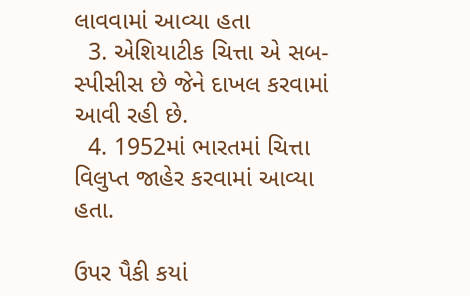લાવવામાં આવ્યા હતા
  3. એશિયાટીક ચિત્તા એ સબ-સ્પીસીસ છે જેને દાખલ કરવામાં આવી રહી છે.
  4. 1952માં ભારતમાં ચિત્તા વિલુપ્ત જાહેર કરવામાં આવ્યા હતા.

ઉપર પૈકી કયાં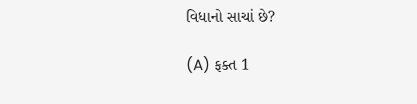વિધાનો સાચાં છે?

(A) ફક્ત 1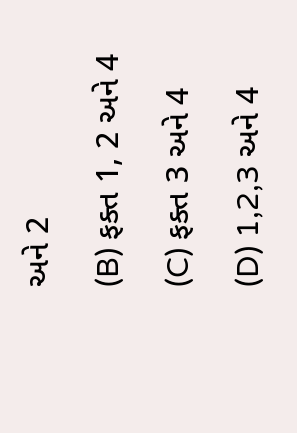અને 2

(B) ફક્ત 1, 2 અને 4

(C) ફક્ત 3 અને 4

(D) 1,2,3 અને 4